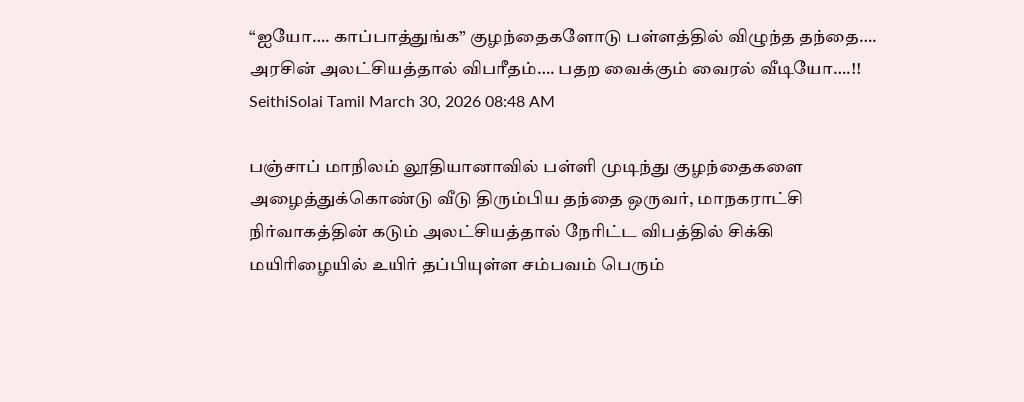“ஐயோ…. காப்பாத்துங்க” குழந்தைகளோடு பள்ளத்தில் விழுந்த தந்தை…. அரசின் அலட்சியத்தால் விபரீதம்…. பதற வைக்கும் வைரல் வீடியோ….!!
SeithiSolai Tamil March 30, 2026 08:48 AM

பஞ்சாப் மாநிலம் லூதியானாவில் பள்ளி முடிந்து குழந்தைகளை அழைத்துக்கொண்டு வீடு திரும்பிய தந்தை ஒருவர், மாநகராட்சி நிர்வாகத்தின் கடும் அலட்சியத்தால் நேரிட்ட விபத்தில் சிக்கி மயிரிழையில் உயிர் தப்பியுள்ள சம்பவம் பெரும்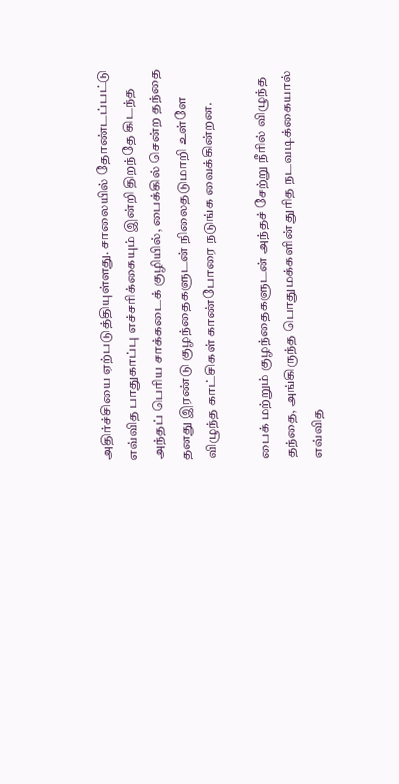அதிர்ச்சியை ஏற்படுத்தியுள்ளது. சாலையில் தோண்டப்பட்டு எவ்வித பாதுகாப்பு எச்சரிக்கையும் இன்றி திறந்தே கிடந்த அந்தப் பெரிய சாக்கடைக் குழியில், பைக்கில் சென்ற தந்தை தனது இரண்டு குழந்தைகளுடன் நிலைதடுமாறி உள்ளே விழுந்த காட்சிகள் காண்போரை நடுங்க வைக்கின்றன.

பைக் மற்றும் குழந்தைகளுடன் அந்தச் சேற்று நீரில் விழுந்த தந்தை, அங்கிருந்த பொதுமக்களின் துரித நடவடிக்கையால் எவ்வித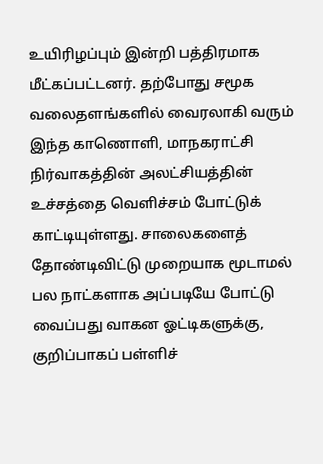உயிரிழப்பும் இன்றி பத்திரமாக மீட்கப்பட்டனர். தற்போது சமூக வலைதளங்களில் வைரலாகி வரும் இந்த காணொளி, மாநகராட்சி நிர்வாகத்தின் அலட்சியத்தின் உச்சத்தை வெளிச்சம் போட்டுக் காட்டியுள்ளது. சாலைகளைத் தோண்டிவிட்டு முறையாக மூடாமல் பல நாட்களாக அப்படியே போட்டு வைப்பது வாகன ஓட்டிகளுக்கு, குறிப்பாகப் பள்ளிச்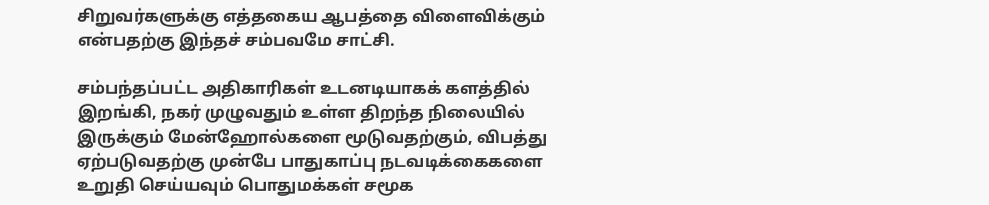சிறுவர்களுக்கு எத்தகைய ஆபத்தை விளைவிக்கும் என்பதற்கு இந்தச் சம்பவமே சாட்சி.

சம்பந்தப்பட்ட அதிகாரிகள் உடனடியாகக் களத்தில் இறங்கி, நகர் முழுவதும் உள்ள திறந்த நிலையில் இருக்கும் மேன்ஹோல்களை மூடுவதற்கும், விபத்து ஏற்படுவதற்கு முன்பே பாதுகாப்பு நடவடிக்கைகளை உறுதி செய்யவும் பொதுமக்கள் சமூக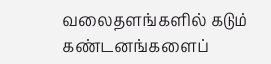வலைதளங்களில் கடும் கண்டனங்களைப்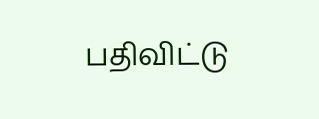பதிவிட்டு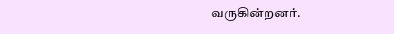வருகின்றனர்.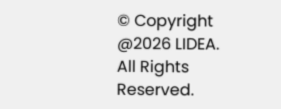© Copyright @2026 LIDEA. All Rights Reserved.